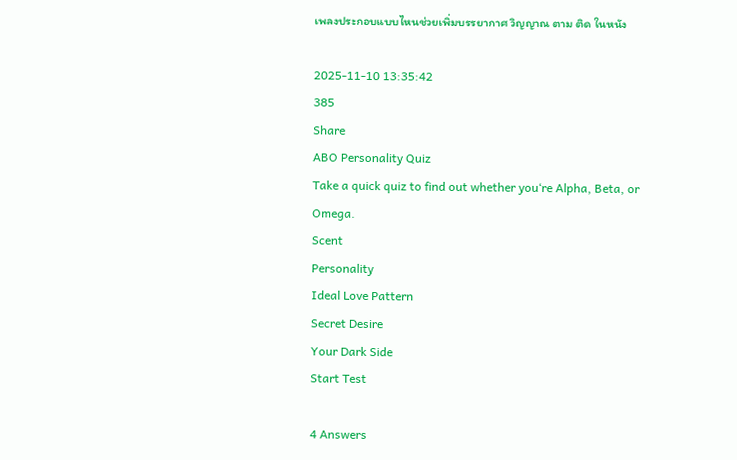เพลงประกอบแบบไหนช่วยเพิ่มบรรยากาศ วิญญาณ ตาม ติด ในหนัง

2025-11-10 13:35:42
385
Share
ABO Personality Quiz
Take a quick quiz to find out whether you‘re Alpha, Beta, or Omega.
Scent
Personality
Ideal Love Pattern
Secret Desire
Your Dark Side
Start Test

4 Answers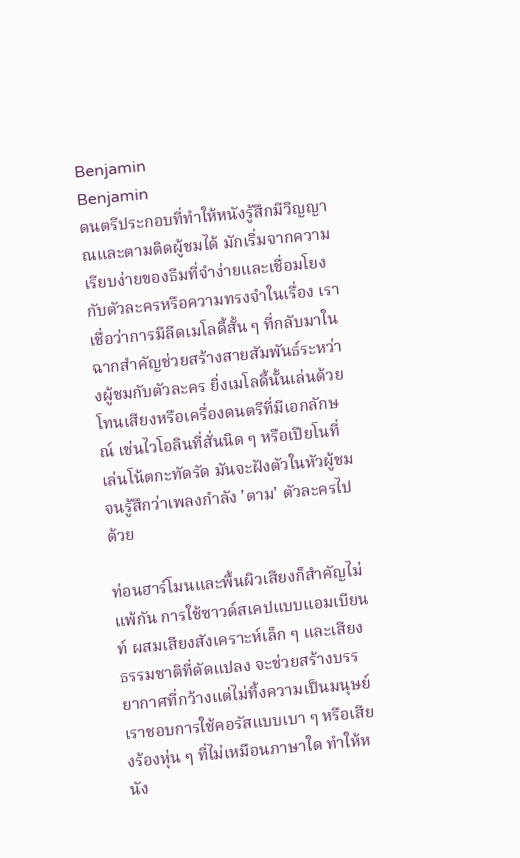Benjamin
Benjamin
ดนตรีประกอบที่ทำให้หนังรู้สึกมีวิญญาณและตามติดผู้ชมได้ มักเริ่มจากความเรียบง่ายของธีมที่จำง่ายและเชื่อมโยงกับตัวละครหรือความทรงจำในเรื่อง เราเชื่อว่าการมีลีดเมโลดี้สั้น ๆ ที่กลับมาในฉากสำคัญช่วยสร้างสายสัมพันธ์ระหว่างผู้ชมกับตัวละคร ยิ่งเมโลดี้นั้นเล่นด้วยโทนเสียงหรือเครื่องดนตรีที่มีเอกลักษณ์ เช่นไวโอลินที่สั่นนิด ๆ หรือเปียโนที่เล่นโน้ตกะทัดรัด มันจะฝังตัวในหัวผู้ชมจนรู้สึกว่าเพลงกำลัง 'ตาม' ตัวละครไปด้วย

ท่อนฮาร์โมนและพื้นผิวเสียงก็สำคัญไม่แพ้กัน การใช้ซาวด์สเคปแบบแอมเบียนท์ ผสมเสียงสังเคราะห์เล็ก ๆ และเสียงธรรมชาติที่ดัดแปลง จะช่วยสร้างบรรยากาศที่กว้างแต่ไม่ทิ้งความเป็นมนุษย์ เราชอบการใช้คอรัสแบบเบา ๆ หรือเสียงร้องหุ่น ๆ ที่ไม่เหมือนภาษาใด ทำให้หนัง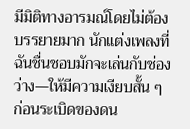มีมิติทางอารมณ์โดยไม่ต้องบรรยายมาก นักแต่งเพลงที่ฉันชื่นชอบมักจะเล่นกับช่องว่าง—ให้มีความเงียบสั้น ๆ ก่อนระเบิดของดน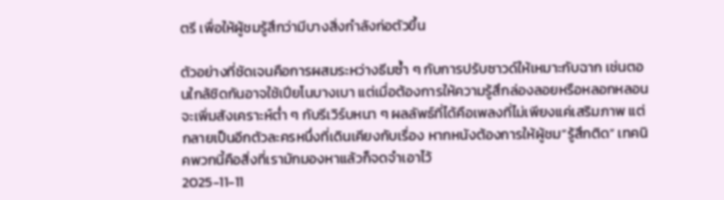ตรี เพื่อให้ผู้ชมรู้สึกว่ามีบางสิ่งกำลังก่อตัวขึ้น

ตัวอย่างที่ชัดเจนคือการผสมระหว่างธีมซ้ำ ๆ กับการปรับซาวด์ให้เหมาะกับฉาก เช่นตอนใกล้ชิดกันอาจใช้เปียโนบางเบา แต่เมื่อต้องการให้ความรู้สึกล่องลอยหรือหลอกหลอนจะเพิ่มสังเคราะห์ต่ำ ๆ กับรีเวิร์บหนา ๆ ผลลัพธ์ที่ได้คือเพลงที่ไม่เพียงแค่เสริมภาพ แต่กลายเป็นอีกตัวละครหนึ่งที่เดินเคียงกับเรื่อง หากหนังต้องการให้ผู้ชม“รู้สึกติด” เทคนิคพวกนี้คือสิ่งที่เรามักมองหาแล้วก็จดจำเอาไว้
2025-11-11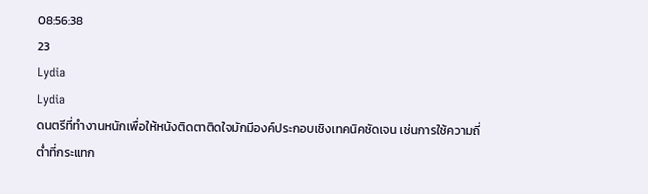08:56:38
23
Lydia
Lydia
ดนตรีที่ทำงานหนักเพื่อให้หนังติดตาติดใจมักมีองค์ประกอบเชิงเทคนิคชัดเจน เช่นการใช้ความถี่ต่ำที่กระแทก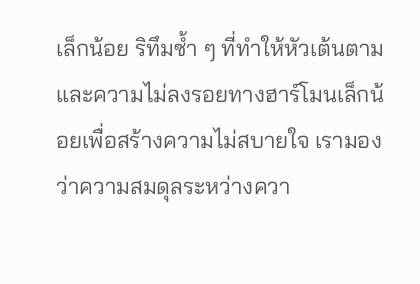เล็กน้อย ริทึมซ้ำ ๆ ที่ทำให้หัวเต้นตาม และความไม่ลงรอยทางฮาร์โมนเล็กน้อยเพื่อสร้างความไม่สบายใจ เรามองว่าความสมดุลระหว่างควา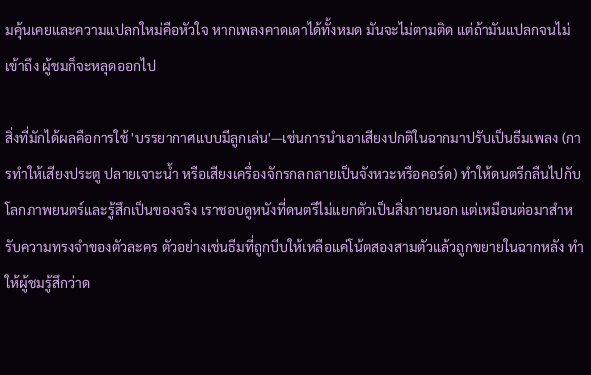มคุ้นเคยและความแปลกใหม่คือหัวใจ หากเพลงคาดเดาได้ทั้งหมด มันจะไม่ตามติด แต่ถ้ามันแปลกจนไม่เข้าถึง ผู้ชมก็จะหลุดออกไป

สิ่งที่มักได้ผลคือการใช้ 'บรรยากาศแบบมีลูกเล่น'—เช่นการนำเอาเสียงปกติในฉากมาปรับเป็นธีมเพลง (การทำให้เสียงประตู ปลายเจาะน้ำ หรือเสียงเครื่องจักรกลกลายเป็นจังหวะหรือคอร์ด) ทำให้ดนตรีกลืนไปกับโลกภาพยนตร์และรู้สึกเป็นของจริง เราชอบดูหนังที่ดนตรีไม่แยกตัวเป็นสิ่งภายนอก แต่เหมือนต่อมาสำหรับความทรงจำของตัวละคร ตัวอย่างเช่นธีมที่ถูกบีบให้เหลือแค่โน้ตสองสามตัวแล้วถูกขยายในฉากหลัง ทำให้ผู้ชมรู้สึกว่าด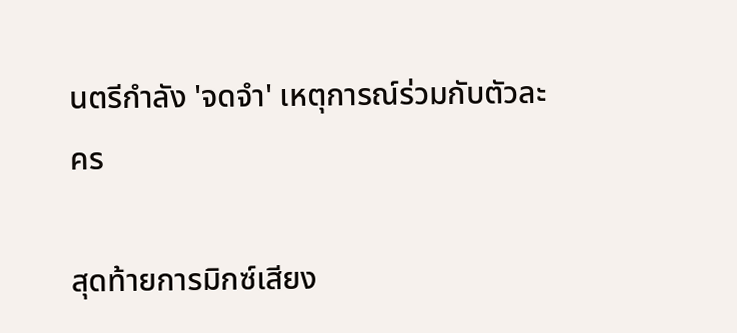นตรีกำลัง 'จดจำ' เหตุการณ์ร่วมกับตัวละคร

สุดท้ายการมิกซ์เสียง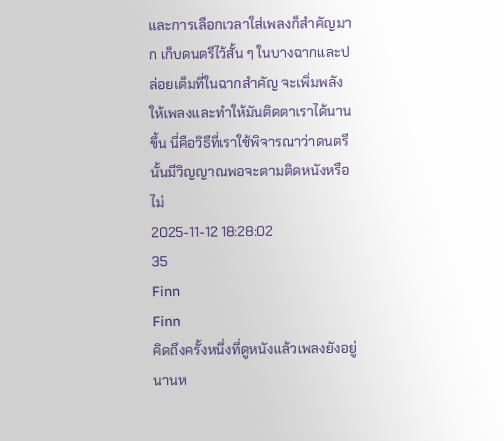และการเลือกเวลาใส่เพลงก็สำคัญมาก เก็บดนตรีไว้สั้น ๆ ในบางฉากและปล่อยเต็มที่ในฉากสำคัญ จะเพิ่มพลังให้เพลงและทำให้มันติดตาเราได้นานขึ้น นี่คือวิธีที่เราใช้พิจารณาว่าดนตรีนั้นมีวิญญาณพอจะตามติดหนังหรือไม่
2025-11-12 18:28:02
35
Finn
Finn
คิดถึงครั้งหนึ่งที่ดูหนังแล้วเพลงยังอยู่นานห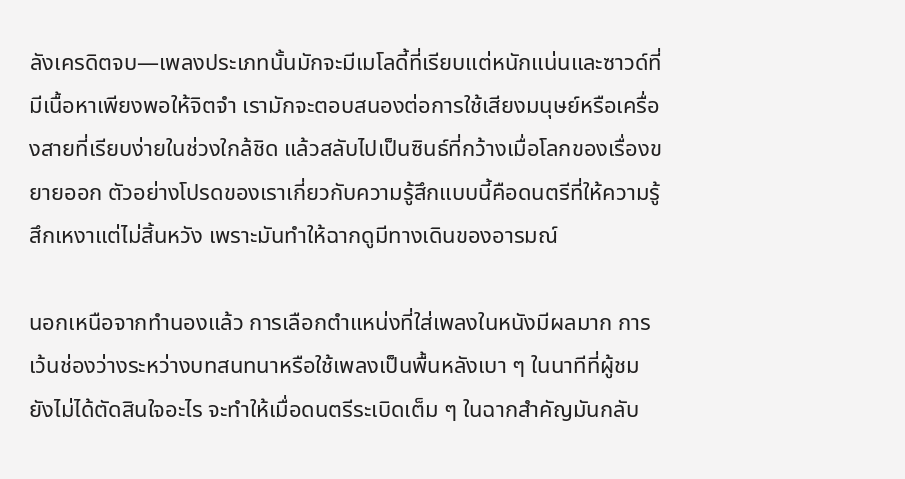ลังเครดิตจบ—เพลงประเภทนั้นมักจะมีเมโลดี้ที่เรียบแต่หนักแน่นและซาวด์ที่มีเนื้อหาเพียงพอให้จิตจำ เรามักจะตอบสนองต่อการใช้เสียงมนุษย์หรือเครื่องสายที่เรียบง่ายในช่วงใกล้ชิด แล้วสลับไปเป็นซินธ์ที่กว้างเมื่อโลกของเรื่องขยายออก ตัวอย่างโปรดของเราเกี่ยวกับความรู้สึกแบบนี้คือดนตรีที่ให้ความรู้สึกเหงาแต่ไม่สิ้นหวัง เพราะมันทำให้ฉากดูมีทางเดินของอารมณ์

นอกเหนือจากทำนองแล้ว การเลือกตำแหน่งที่ใส่เพลงในหนังมีผลมาก การเว้นช่องว่างระหว่างบทสนทนาหรือใช้เพลงเป็นพื้นหลังเบา ๆ ในนาทีที่ผู้ชมยังไม่ได้ตัดสินใจอะไร จะทำให้เมื่อดนตรีระเบิดเต็ม ๆ ในฉากสำคัญมันกลับ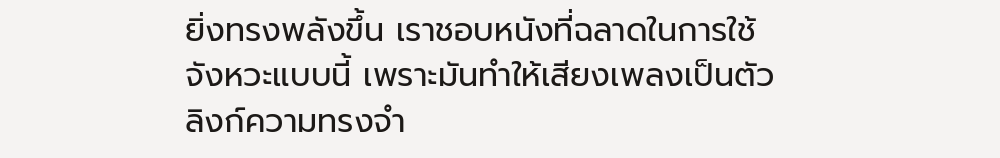ยิ่งทรงพลังขึ้น เราชอบหนังที่ฉลาดในการใช้จังหวะแบบนี้ เพราะมันทำให้เสียงเพลงเป็นตัวลิงก์ความทรงจำ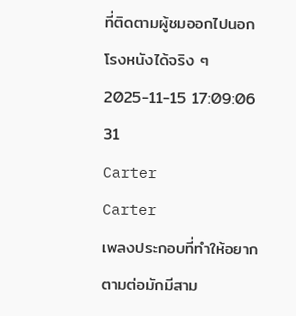ที่ติดตามผู้ชมออกไปนอกโรงหนังได้จริง ๆ
2025-11-15 17:09:06
31
Carter
Carter
เพลงประกอบที่ทำให้อยากตามต่อมักมีสาม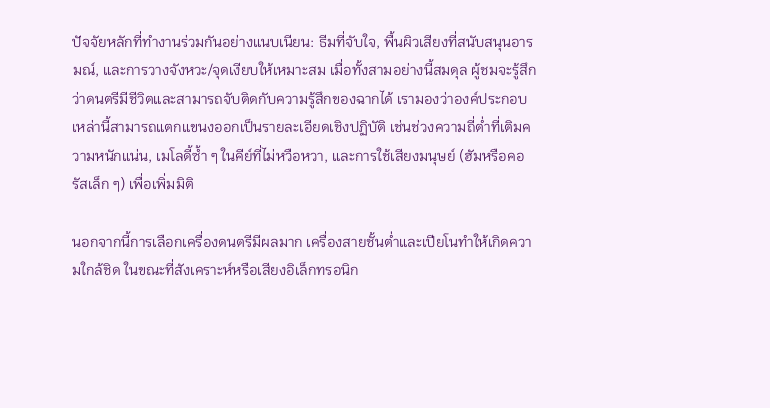ปัจจัยหลักที่ทำงานร่วมกันอย่างแนบเนียน: ธีมที่จับใจ, พื้นผิวเสียงที่สนับสนุนอารมณ์, และการวางจังหวะ/จุดเงียบให้เหมาะสม เมื่อทั้งสามอย่างนี้สมดุล ผู้ชมจะรู้สึกว่าดนตรีมีชีวิตและสามารถจับติดกับความรู้สึกของฉากได้ เรามองว่าองค์ประกอบเหล่านี้สามารถแตกแขนงออกเป็นรายละเอียดเชิงปฏิบัติ เช่นช่วงความถี่ต่ำที่เติมความหนักแน่น, เมโลดี้ซ้ำ ๆ ในคีย์ที่ไม่หวือหวา, และการใช้เสียงมนุษย์ (ฮัมหรือคอรัสเล็ก ๆ) เพื่อเพิ่มมิติ

นอกจากนี้การเลือกเครื่องดนตรีมีผลมาก เครื่องสายชั้นต่ำและเปียโนทำให้เกิดความใกล้ชิด ในขณะที่สังเคราะห์หรือเสียงอิเล็กทรอนิก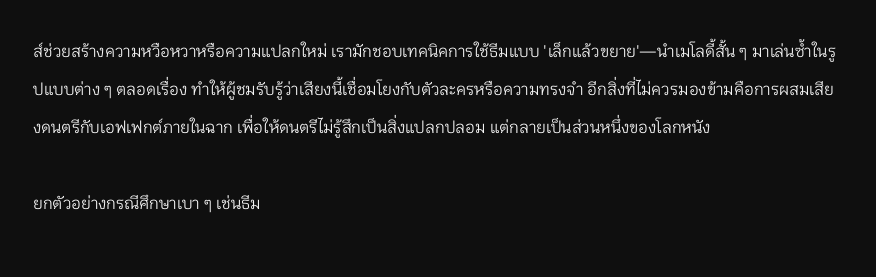ส์ช่วยสร้างความหวือหวาหรือความแปลกใหม่ เรามักชอบเทคนิคการใช้ธีมแบบ 'เล็กแล้วขยาย'—นำเมโลดี้สั้น ๆ มาเล่นซ้ำในรูปแบบต่าง ๆ ตลอดเรื่อง ทำให้ผู้ชมรับรู้ว่าเสียงนี้เชื่อมโยงกับตัวละครหรือความทรงจำ อีกสิ่งที่ไม่ควรมองข้ามคือการผสมเสียงดนตรีกับเอฟเฟกต์ภายในฉาก เพื่อให้ดนตรีไม่รู้สึกเป็นสิ่งแปลกปลอม แต่กลายเป็นส่วนหนึ่งของโลกหนัง

ยกตัวอย่างกรณีศึกษาเบา ๆ เช่นธีม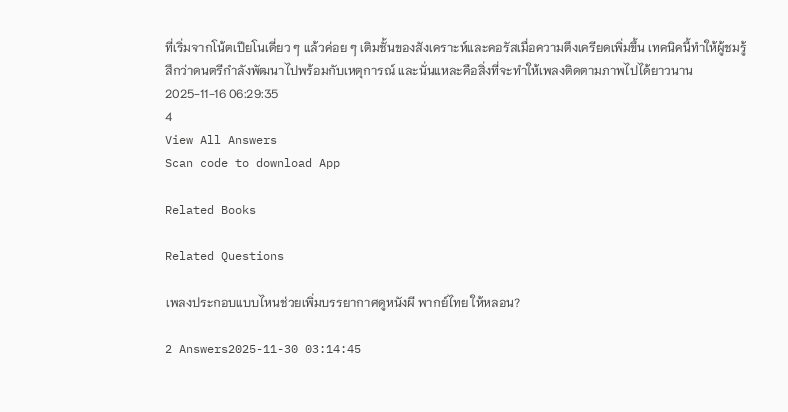ที่เริ่มจากโน้ตเปียโนเดี่ยว ๆ แล้วค่อย ๆ เติมชั้นของสังเคราะห์และคอรัสเมื่อความตึงเครียดเพิ่มขึ้น เทคนิคนี้ทำให้ผู้ชมรู้สึกว่าดนตรีกำลังพัฒนาไปพร้อมกับเหตุการณ์ และนั่นแหละคือสิ่งที่จะทำให้เพลงติดตามภาพไปได้ยาวนาน
2025-11-16 06:29:35
4
View All Answers
Scan code to download App

Related Books

Related Questions

เพลงประกอบแบบไหนช่วยเพิ่มบรรยากาศดูหนังผี พากย์ไทย ให้หลอน?

2 Answers2025-11-30 03:14:45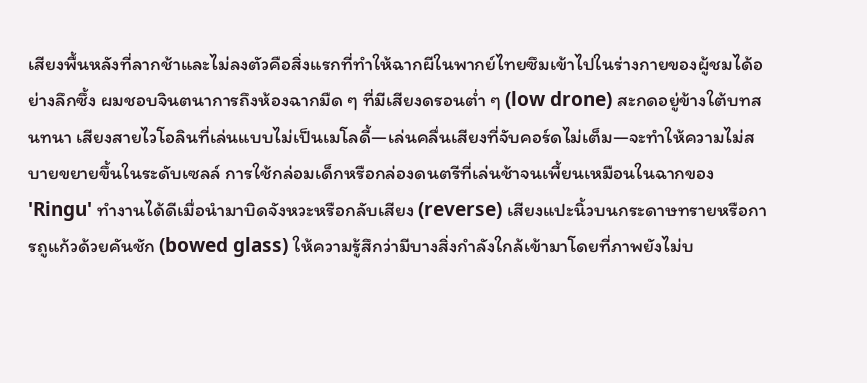เสียงพื้นหลังที่ลากช้าและไม่ลงตัวคือสิ่งแรกที่ทำให้ฉากผีในพากย์ไทยซึมเข้าไปในร่างกายของผู้ชมได้อย่างลึกซึ้ง ผมชอบจินตนาการถึงห้องฉากมืด ๆ ที่มีเสียงดรอนต่ำ ๆ (low drone) สะกดอยู่ข้างใต้บทสนทนา เสียงสายไวโอลินที่เล่นแบบไม่เป็นเมโลดี้—เล่นคลื่นเสียงที่จับคอร์ดไม่เต็ม—จะทำให้ความไม่สบายขยายขึ้นในระดับเซลล์ การใช้กล่อมเด็กหรือกล่องดนตรีที่เล่นช้าจนเพี้ยนเหมือนในฉากของ 'Ringu' ทำงานได้ดีเมื่อนำมาบิดจังหวะหรือกลับเสียง (reverse) เสียงแปะนิ้วบนกระดาษทรายหรือการถูแก้วด้วยคันชัก (bowed glass) ให้ความรู้สึกว่ามีบางสิ่งกำลังใกล้เข้ามาโดยที่ภาพยังไม่บ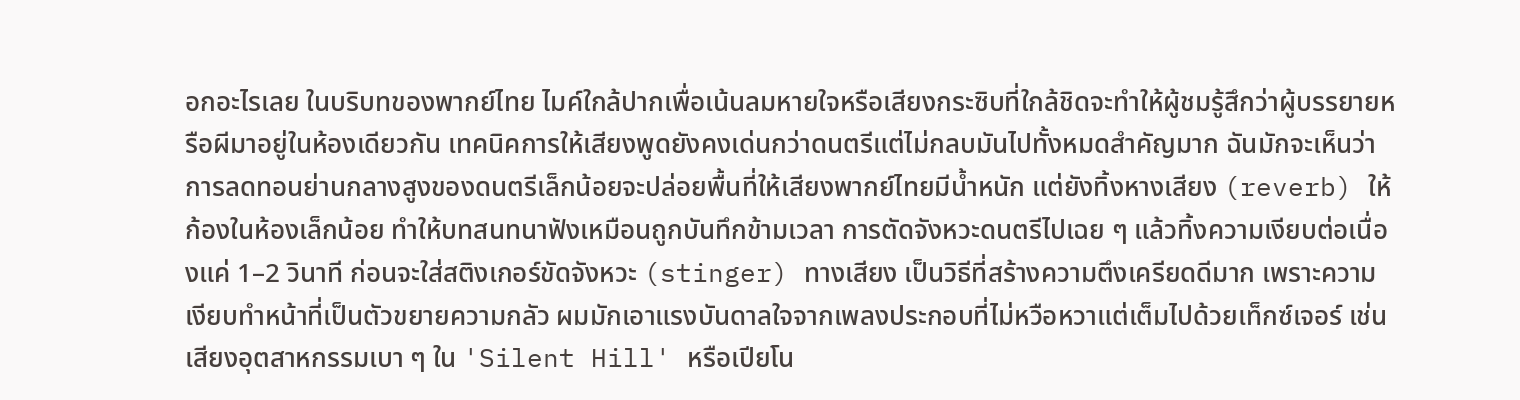อกอะไรเลย ในบริบทของพากย์ไทย ไมค์ใกล้ปากเพื่อเน้นลมหายใจหรือเสียงกระซิบที่ใกล้ชิดจะทำให้ผู้ชมรู้สึกว่าผู้บรรยายหรือผีมาอยู่ในห้องเดียวกัน เทคนิคการให้เสียงพูดยังคงเด่นกว่าดนตรีแต่ไม่กลบมันไปทั้งหมดสำคัญมาก ฉันมักจะเห็นว่าการลดทอนย่านกลางสูงของดนตรีเล็กน้อยจะปล่อยพื้นที่ให้เสียงพากย์ไทยมีน้ำหนัก แต่ยังทิ้งหางเสียง (reverb) ให้ก้องในห้องเล็กน้อย ทำให้บทสนทนาฟังเหมือนถูกบันทึกข้ามเวลา การตัดจังหวะดนตรีไปเฉย ๆ แล้วทิ้งความเงียบต่อเนื่องแค่ 1–2 วินาที ก่อนจะใส่สติงเกอร์ขัดจังหวะ (stinger) ทางเสียง เป็นวิธีที่สร้างความตึงเครียดดีมาก เพราะความเงียบทำหน้าที่เป็นตัวขยายความกลัว ผมมักเอาแรงบันดาลใจจากเพลงประกอบที่ไม่หวือหวาแต่เต็มไปด้วยเท็กซ์เจอร์ เช่น เสียงอุตสาหกรรมเบา ๆ ใน 'Silent Hill' หรือเปียโน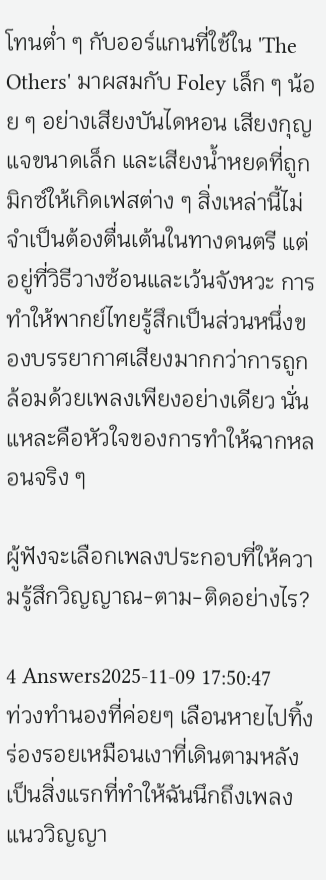โทนต่ำ ๆ กับออร์แกนที่ใช้ใน 'The Others' มาผสมกับ Foley เล็ก ๆ น้อย ๆ อย่างเสียงบันไดหอน เสียงกุญแจขนาดเล็ก และเสียงน้ำหยดที่ถูกมิกซ์ให้เกิดเฟสต่าง ๆ สิ่งเหล่านี้ไม่จำเป็นต้องตื่นเต้นในทางดนตรี แต่อยู่ที่วิธีวางซ้อนและเว้นจังหวะ การทำให้พากย์ไทยรู้สึกเป็นส่วนหนึ่งของบรรยากาศเสียงมากกว่าการถูกล้อมด้วยเพลงเพียงอย่างเดียว นั่นแหละคือหัวใจของการทำให้ฉากหลอนจริง ๆ

ผู้ฟังจะเลือกเพลงประกอบที่ให้ความรู้สึกวิญญาณ-ตาม-ติดอย่างไร?

4 Answers2025-11-09 17:50:47
ท่วงทำนองที่ค่อยๆ เลือนหายไปทิ้งร่องรอยเหมือนเงาที่เดินตามหลัง เป็นสิ่งแรกที่ทำให้ฉันนึกถึงเพลงแนววิญญา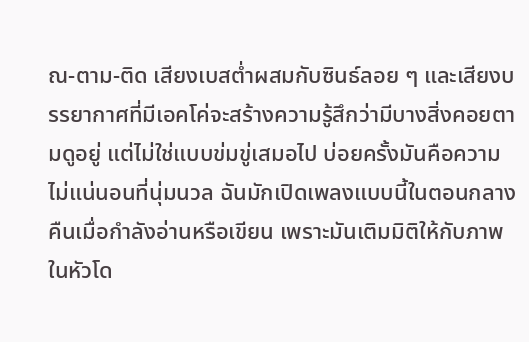ณ-ตาม-ติด เสียงเบสต่ำผสมกับซินธ์ลอย ๆ และเสียงบรรยากาศที่มีเอคโค่จะสร้างความรู้สึกว่ามีบางสิ่งคอยตามดูอยู่ แต่ไม่ใช่แบบข่มขู่เสมอไป บ่อยครั้งมันคือความไม่แน่นอนที่นุ่มนวล ฉันมักเปิดเพลงแบบนี้ในตอนกลางคืนเมื่อกำลังอ่านหรือเขียน เพราะมันเติมมิติให้กับภาพในหัวโด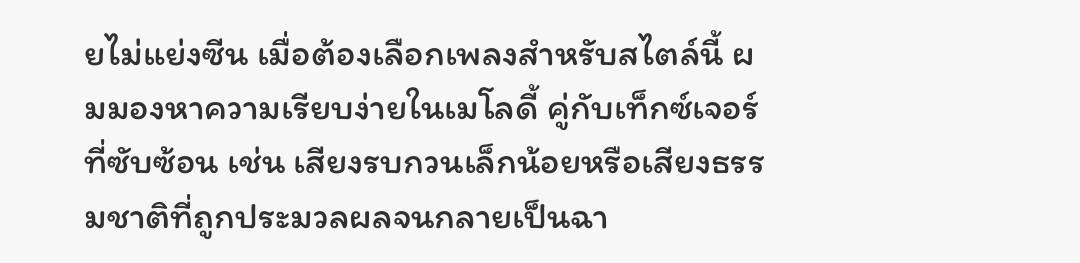ยไม่แย่งซีน เมื่อต้องเลือกเพลงสำหรับสไตล์นี้ ผมมองหาความเรียบง่ายในเมโลดี้ คู่กับเท็กซ์เจอร์ที่ซับซ้อน เช่น เสียงรบกวนเล็กน้อยหรือเสียงธรรมชาติที่ถูกประมวลผลจนกลายเป็นฉา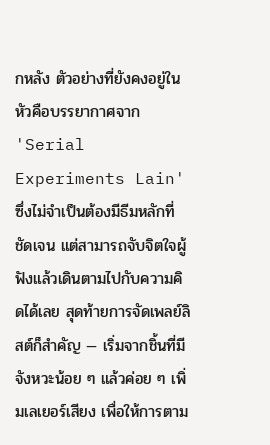กหลัง ตัวอย่างที่ยังคงอยู่ในหัวคือบรรยากาศจาก 'Serial Experiments Lain' ซึ่งไม่จำเป็นต้องมีธีมหลักที่ชัดเจน แต่สามารถจับจิตใจผู้ฟังแล้วเดินตามไปกับความคิดได้เลย สุดท้ายการจัดเพลย์ลิสต์ก็สำคัญ — เริ่มจากชิ้นที่มีจังหวะน้อย ๆ แล้วค่อย ๆ เพิ่มเลเยอร์เสียง เพื่อให้การตาม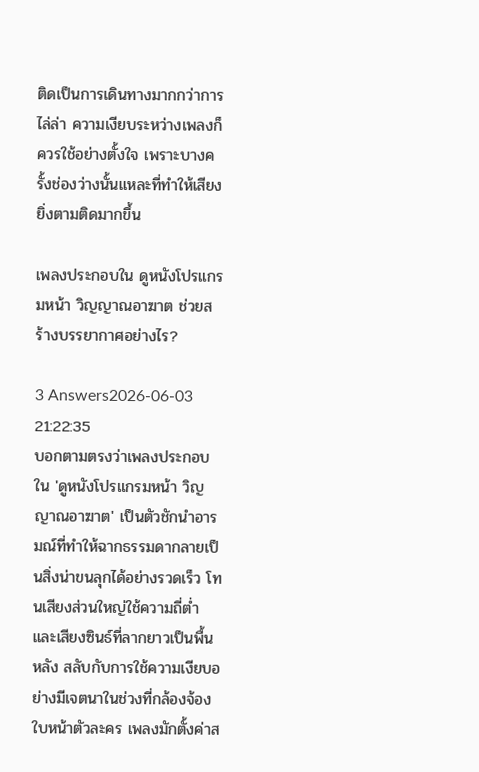ติดเป็นการเดินทางมากกว่าการไล่ล่า ความเงียบระหว่างเพลงก็ควรใช้อย่างตั้งใจ เพราะบางครั้งช่องว่างนั้นแหละที่ทำให้เสียงยิ่งตามติดมากขึ้น

เพลงประกอบใน ดูหนังโปรแกรมหน้า วิญญาณอาฆาต ช่วยสร้างบรรยากาศอย่างไร?

3 Answers2026-06-03 21:22:35
บอกตามตรงว่าเพลงประกอบใน 'ดูหนังโปรแกรมหน้า วิญญาณอาฆาต' เป็นตัวชักนำอารมณ์ที่ทำให้ฉากธรรมดากลายเป็นสิ่งน่าขนลุกได้อย่างรวดเร็ว โทนเสียงส่วนใหญ่ใช้ความถี่ต่ำและเสียงซินธ์ที่ลากยาวเป็นพื้นหลัง สลับกับการใช้ความเงียบอย่างมีเจตนาในช่วงที่กล้องจ้องใบหน้าตัวละคร เพลงมักตั้งค่าส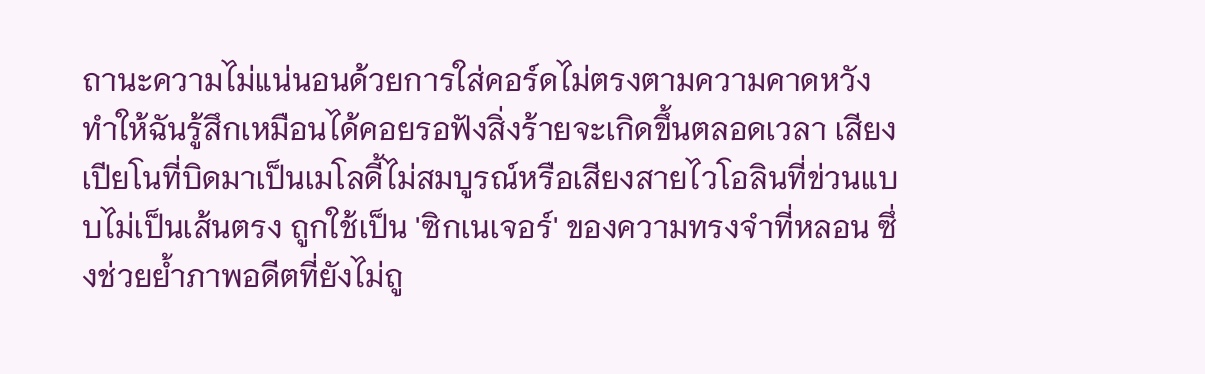ถานะความไม่แน่นอนด้วยการใส่คอร์ดไม่ตรงตามความคาดหวัง ทำให้ฉันรู้สึกเหมือนได้คอยรอฟังสิ่งร้ายจะเกิดขึ้นตลอดเวลา เสียงเปียโนที่บิดมาเป็นเมโลดี้ไม่สมบูรณ์หรือเสียงสายไวโอลินที่ข่วนแบบไม่เป็นเส้นตรง ถูกใช้เป็น 'ซิกเนเจอร์' ของความทรงจำที่หลอน ซึ่งช่วยย้ำภาพอดีตที่ยังไม่ถู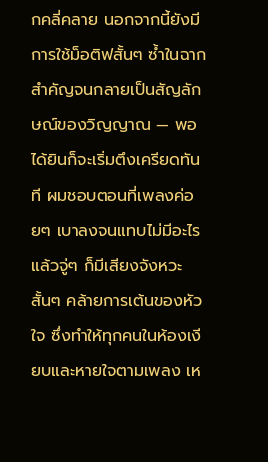กคลี่คลาย นอกจากนี้ยังมีการใช้ม็อติฟสั้นๆ ซ้ำในฉากสำคัญจนกลายเป็นสัญลักษณ์ของวิญญาณ — พอได้ยินก็จะเริ่มตึงเครียดทันที ผมชอบตอนที่เพลงค่อยๆ เบาลงจนแทบไม่มีอะไร แล้วจู่ๆ ก็มีเสียงจังหวะสั้นๆ คล้ายการเต้นของหัวใจ ซึ่งทำให้ทุกคนในห้องเงียบและหายใจตามเพลง เห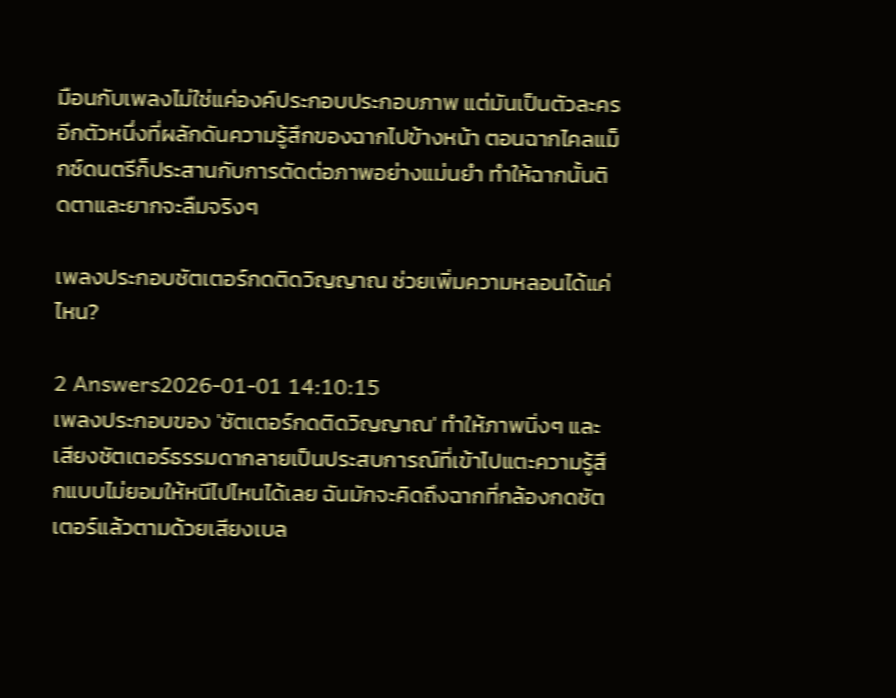มือนกับเพลงไม่ใช่แค่องค์ประกอบประกอบภาพ แต่มันเป็นตัวละครอีกตัวหนึ่งที่ผลักดันความรู้สึกของฉากไปข้างหน้า ตอนฉากไคลแม็กซ์ดนตรีก็ประสานกับการตัดต่อภาพอย่างแม่นยำ ทำให้ฉากนั้นติดตาและยากจะลืมจริงๆ

เพลงประกอบชัตเตอร์กดติดวิญญาณ ช่วยเพิ่มความหลอนได้แค่ไหน?

2 Answers2026-01-01 14:10:15
เพลงประกอบของ 'ชัตเตอร์กดติดวิญญาณ' ทำให้ภาพนิ่งๆ และเสียงชัตเตอร์ธรรมดากลายเป็นประสบการณ์ที่เข้าไปแตะความรู้สึกแบบไม่ยอมให้หนีไปไหนได้เลย ฉันมักจะคิดถึงฉากที่กล้องกดชัตเตอร์แล้วตามด้วยเสียงเบล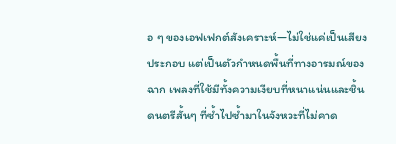อ ๆ ของเอฟเฟกต์สังเคราะห์—ไม่ใช่แค่เป็นเสียงประกอบ แต่เป็นตัวกำหนดพื้นที่ทางอารมณ์ของฉาก เพลงที่ใช้มีทั้งความเงียบที่หนาแน่นและชิ้นดนตรีสั้นๆ ที่ซ้ำไปซ้ำมาในจังหวะที่ไม่คาด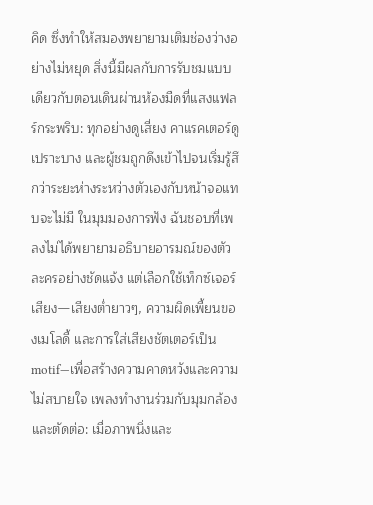คิด ซึ่งทำให้สมองพยายามเติมช่องว่างอย่างไม่หยุด สิ่งนี้มีผลกับการรับชมแบบเดียวกับตอนเดินผ่านห้องมืดที่แสงแฟลร์กระพริบ: ทุกอย่างดูเสี่ยง คาแรคเตอร์ดูเปราะบาง และผู้ชมถูกดึงเข้าไปจนเริ่มรู้สึกว่าระยะห่างระหว่างตัวเองกับหน้าจอแทบจะไม่มี ในมุมมองการฟัง ฉันชอบที่เพลงไม่ได้พยายามอธิบายอารมณ์ของตัวละครอย่างชัดแจ้ง แต่เลือกใช้เท็กซ์เจอร์เสียง—เสียงต่ำยาวๆ, ความผิดเพี้ยนของเมโลดี้ และการใส่เสียงชัตเตอร์เป็น motif—เพื่อสร้างความคาดหวังและความไม่สบายใจ เพลงทำงานร่วมกับมุมกล้องและตัดต่อ: เมื่อภาพนิ่งและ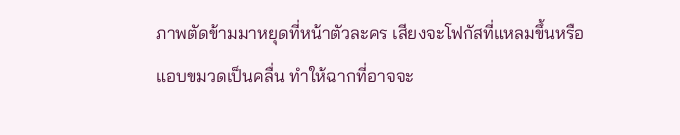ภาพตัดข้ามมาหยุดที่หน้าตัวละคร เสียงจะโฟกัสที่แหลมขึ้นหรือแอบขมวดเป็นคลื่น ทำให้ฉากที่อาจจะ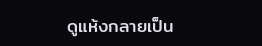ดูแห้งกลายเป็น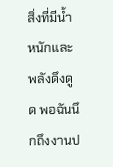สิ่งที่มีน้ำหนักและพลังดึงดูด พอฉันนึกถึงงานป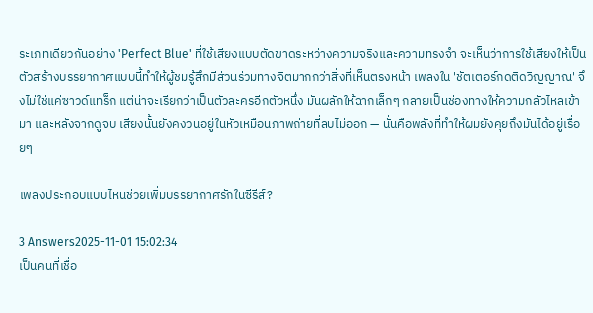ระเภทเดียวกันอย่าง 'Perfect Blue' ที่ใช้เสียงแบบตัดขาดระหว่างความจริงและความทรงจำ จะเห็นว่าการใช้เสียงให้เป็นตัวสร้างบรรยากาศแบบนี้ทำให้ผู้ชมรู้สึกมีส่วนร่วมทางจิตมากกว่าสิ่งที่เห็นตรงหน้า เพลงใน 'ชัตเตอร์กดติดวิญญาณ' จึงไม่ใช่แค่ซาวด์แทร็ก แต่น่าจะเรียกว่าเป็นตัวละครอีกตัวหนึ่ง มันผลักให้ฉากเล็กๆ กลายเป็นช่องทางให้ความกลัวไหลเข้ามา และหลังจากดูจบ เสียงนั้นยังคงวนอยู่ในหัวเหมือนภาพถ่ายที่ลบไม่ออก — นั่นคือพลังที่ทำให้ผมยังคุยถึงมันได้อยู่เรื่อยๆ

เพลงประกอบแบบไหนช่วยเพิ่มบรรยากาศรักในซีรีส์?

3 Answers2025-11-01 15:02:34
เป็นคนที่เชื่อ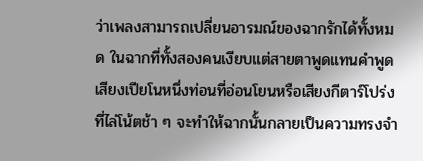ว่าเพลงสามารถเปลี่ยนอารมณ์ของฉากรักได้ทั้งหมด ในฉากที่ทั้งสองคนเงียบแต่สายตาพูดแทนคำพูด เสียงเปียโนหนึ่งท่อนที่อ่อนโยนหรือเสียงกีตาร์โปร่งที่ไล่โน้ตช้า ๆ จะทำให้ฉากนั้นกลายเป็นความทรงจำ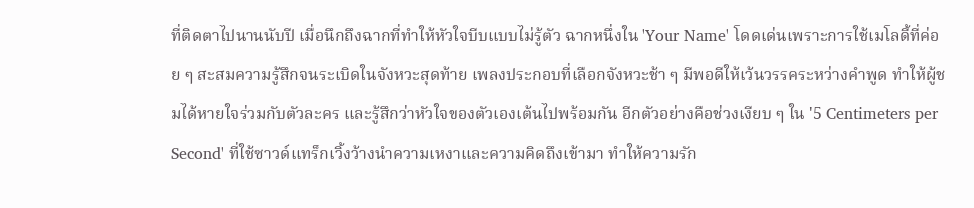ที่ติดตาไปนานนับปี เมื่อนึกถึงฉากที่ทำให้หัวใจบีบแบบไม่รู้ตัว ฉากหนึ่งใน 'Your Name' โดดเด่นเพราะการใช้เมโลดี้ที่ค่อย ๆ สะสมความรู้สึกจนระเบิดในจังหวะสุดท้าย เพลงประกอบที่เลือกจังหวะช้า ๆ มีพอดีให้เว้นวรรคระหว่างคำพูด ทำให้ผู้ชมได้หายใจร่วมกับตัวละคร และรู้สึกว่าหัวใจของตัวเองเต้นไปพร้อมกัน อีกตัวอย่างคือช่วงเงียบ ๆ ใน '5 Centimeters per Second' ที่ใช้ซาวด์แทร็กเวิ้งว้างนำความเหงาและความคิดถึงเข้ามา ทำให้ความรัก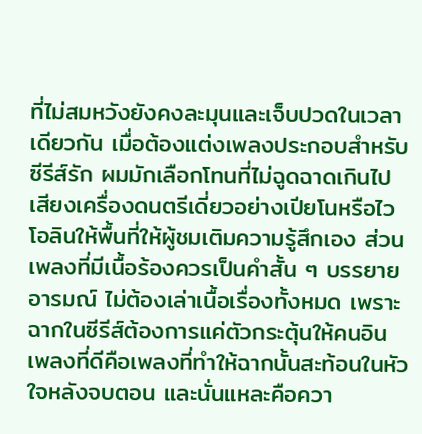ที่ไม่สมหวังยังคงละมุนและเจ็บปวดในเวลาเดียวกัน เมื่อต้องแต่งเพลงประกอบสำหรับซีรีส์รัก ผมมักเลือกโทนที่ไม่ฉูดฉาดเกินไป เสียงเครื่องดนตรีเดี่ยวอย่างเปียโนหรือไวโอลินให้พื้นที่ให้ผู้ชมเติมความรู้สึกเอง ส่วนเพลงที่มีเนื้อร้องควรเป็นคำสั้น ๆ บรรยายอารมณ์ ไม่ต้องเล่าเนื้อเรื่องทั้งหมด เพราะฉากในซีรีส์ต้องการแค่ตัวกระตุ้นให้คนอิน เพลงที่ดีคือเพลงที่ทำให้ฉากนั้นสะท้อนในหัวใจหลังจบตอน และนั่นแหละคือควา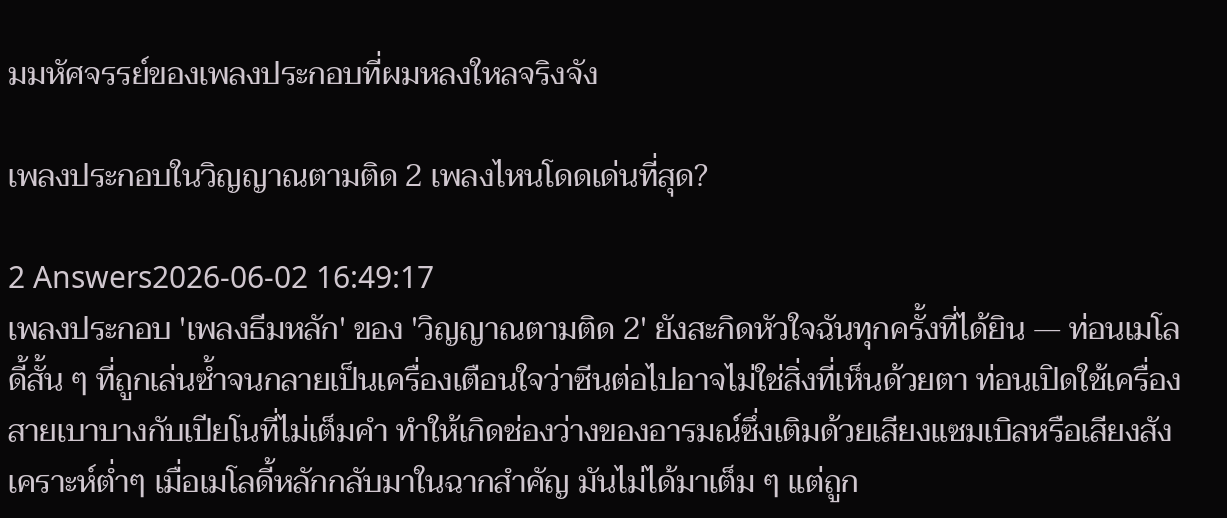มมหัศจรรย์ของเพลงประกอบที่ผมหลงใหลจริงจัง

เพลงประกอบในวิญญาณตามติด 2 เพลงไหนโดดเด่นที่สุด?

2 Answers2026-06-02 16:49:17
เพลงประกอบ 'เพลงธีมหลัก' ของ 'วิญญาณตามติด 2' ยังสะกิดหัวใจฉันทุกครั้งที่ได้ยิน — ท่อนเมโลดี้สั้น ๆ ที่ถูกเล่นซ้ำจนกลายเป็นเครื่องเตือนใจว่าซีนต่อไปอาจไม่ใช่สิ่งที่เห็นด้วยตา ท่อนเปิดใช้เครื่องสายเบาบางกับเปียโนที่ไม่เต็มคำ ทำให้เกิดช่องว่างของอารมณ์ซึ่งเติมด้วยเสียงแซมเบิลหรือเสียงสังเคราะห์ต่ำๆ เมื่อเมโลดี้หลักกลับมาในฉากสำคัญ มันไม่ได้มาเต็ม ๆ แต่ถูก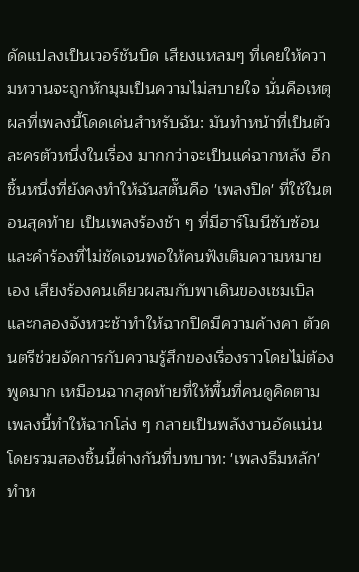ดัดแปลงเป็นเวอร์ชันบิด เสียงแหลมๆ ที่เคยให้ความหวานจะถูกหักมุมเป็นความไม่สบายใจ นั่นคือเหตุผลที่เพลงนี้โดดเด่นสำหรับฉัน: มันทำหน้าที่เป็นตัวละครตัวหนึ่งในเรื่อง มากกว่าจะเป็นแค่ฉากหลัง อีกชิ้นหนึ่งที่ยังคงทำให้ฉันสตั๊นคือ 'เพลงปิด' ที่ใช้ในตอนสุดท้าย เป็นเพลงร้องช้า ๆ ที่มีฮาร์โมนีซับซ้อนและคำร้องที่ไม่ชัดเจนพอให้คนฟังเติมความหมายเอง เสียงร้องคนเดียวผสมกับพาเดินของเชมเบิลและกลองจังหวะช้าทำให้ฉากปิดมีความค้างคา ตัวดนตรีช่วยจัดการกับความรู้สึกของเรื่องราวโดยไม่ต้องพูดมาก เหมือนฉากสุดท้ายที่ให้พื้นที่คนดูคิดตาม เพลงนี้ทำให้ฉากโล่ง ๆ กลายเป็นพลังงานอัดแน่น โดยรวมสองชิ้นนี้ต่างกันที่บทบาท: 'เพลงธีมหลัก' ทำห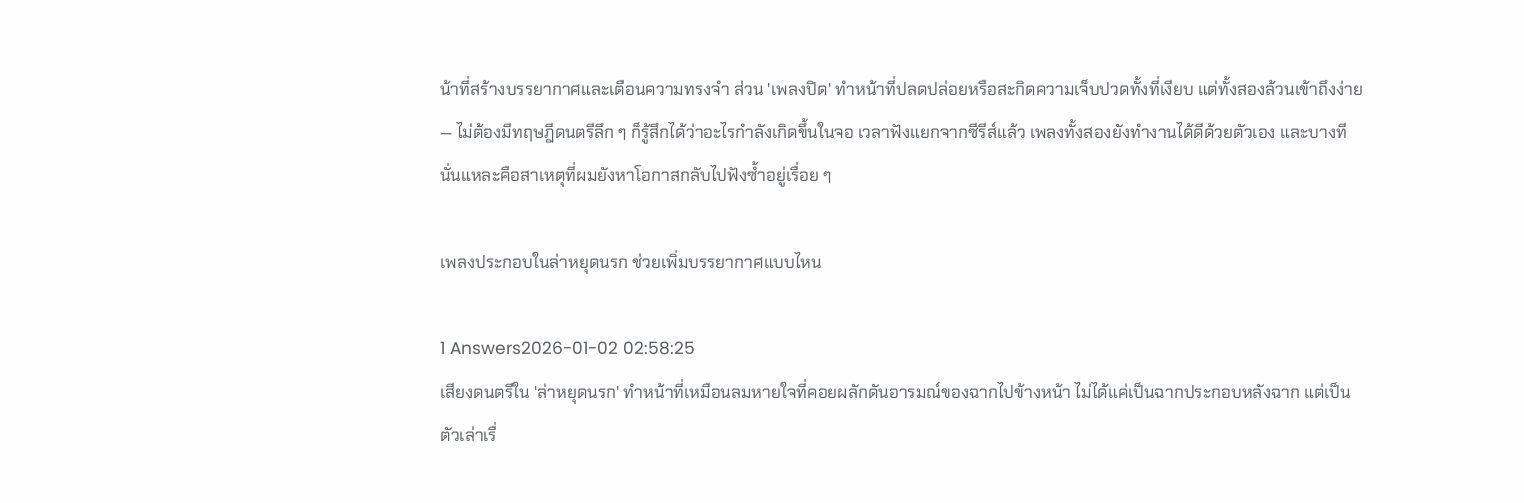น้าที่สร้างบรรยากาศและเตือนความทรงจำ ส่วน 'เพลงปิด' ทำหน้าที่ปลดปล่อยหรือสะกิดความเจ็บปวดทั้งที่เงียบ แต่ทั้งสองล้วนเข้าถึงง่าย — ไม่ต้องมีทฤษฎีดนตรีลึก ๆ ก็รู้สึกได้ว่าอะไรกำลังเกิดขึ้นในจอ เวลาฟังแยกจากซีรีส์แล้ว เพลงทั้งสองยังทำงานได้ดีด้วยตัวเอง และบางทีนั่นแหละคือสาเหตุที่ผมยังหาโอกาสกลับไปฟังซ้ำอยู่เรื่อย ๆ

เพลงประกอบในล่าหยุดนรก ช่วยเพิ่มบรรยากาศแบบไหน

1 Answers2026-01-02 02:58:25
เสียงดนตรีใน 'ล่าหยุดนรก' ทำหน้าที่เหมือนลมหายใจที่คอยผลักดันอารมณ์ของฉากไปข้างหน้า ไม่ได้แค่เป็นฉากประกอบหลังฉาก แต่เป็นตัวเล่าเรื่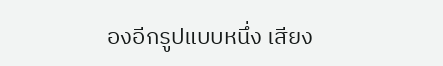องอีกรูปแบบหนึ่ง เสียง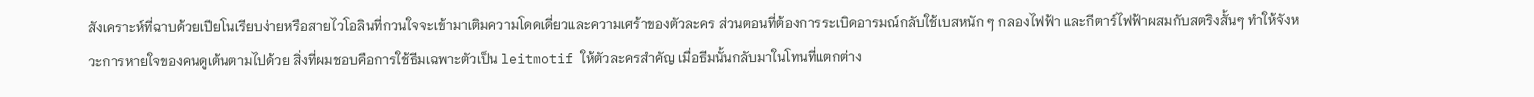สังเคราะห์ที่ฉาบด้วยเปียโนเรียบง่ายหรือสายไวโอลินที่กวนใจจะเข้ามาเติมความโดดเดี่ยวและความเศร้าของตัวละคร ส่วนตอนที่ต้องการระเบิดอารมณ์กลับใช้เบสหนัก ๆ กลองไฟฟ้า และกีตาร์ไฟฟ้าผสมกับสตริงสั้นๆ ทำให้จังหวะการหายใจของคนดูเต้นตามไปด้วย สิ่งที่ผมชอบคือการใช้ธีมเฉพาะตัวเป็น leitmotif ให้ตัวละครสำคัญ เมื่อธีมนั้นกลับมาในโทนที่แตกต่าง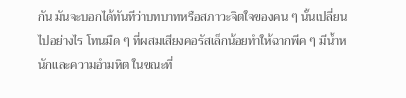กัน มันจะบอกได้ทันทีว่าบทบาทหรือสภาวะจิตใจของคน ๆ นั้นเปลี่ยนไปอย่างไร โทนมืด ๆ ที่ผสมเสียงคอรัสเล็กน้อยทำให้ฉากพีค ๆ มีน้ำหนักและความอำมหิต ในขณะที่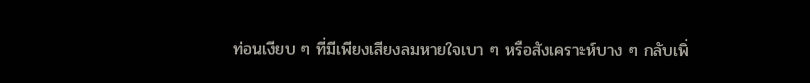ท่อนเงียบ ๆ ที่มีเพียงเสียงลมหายใจเบา ๆ หรือสังเคราะห์บาง ๆ กลับเพิ่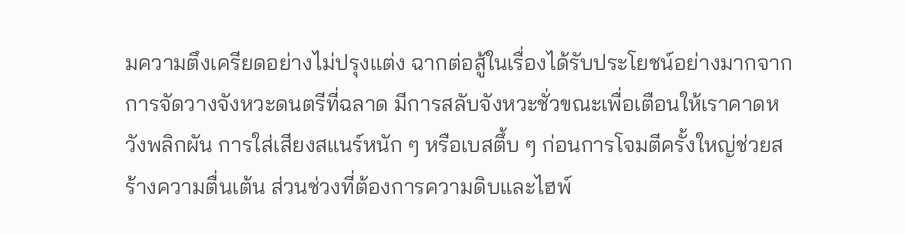มความตึงเครียดอย่างไม่ปรุงแต่ง ฉากต่อสู้ในเรื่องได้รับประโยชน์อย่างมากจากการจัดวางจังหวะดนตรีที่ฉลาด มีการสลับจังหวะชั่วขณะเพื่อเตือนให้เราคาดหวังพลิกผัน การใส่เสียงสแนร์หนัก ๆ หรือเบสตึ้บ ๆ ก่อนการโจมตีครั้งใหญ่ช่วยสร้างความตื่นเต้น ส่วนช่วงที่ต้องการความดิบและไฮพ์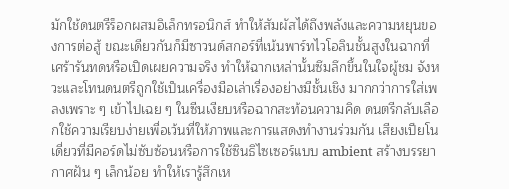มักใช้ดนตรีร็อกผสมอิเล็กทรอนิกส์ ทำให้สัมผัสได้ถึงพลังและความหยุนของการต่อสู้ ขณะเดียวกันก็มีซาวนด์สกอร์ที่เน้นพาร์ทไวโอลินชั้นสูงในฉากที่เศร้ารันทดหรือเปิดเผยความจริง ทำให้ฉากเหล่านั้นซึมลึกขึ้นในใจผู้ชม จังหวะและโทนดนตรีถูกใช้เป็นเครื่องมือเล่าเรื่องอย่างมีชั้นเชิง มากกว่าการใส่เพลงเพราะ ๆ เข้าไปเฉย ๆ ในซีนเงียบหรือฉากสะท้อนความคิด ดนตรีกลับเลือกใช้ความเรียบง่ายเพื่อเว้นที่ให้ภาพและการแสดงทำงานร่วมกัน เสียงเปียโนเดี่ยวที่มีคอร์ดไม่ซับซ้อนหรือการใช้ซินธิไซเซอร์แบบ ambient สร้างบรรยากาศฝัน ๆ เล็กน้อย ทำให้เรารู้สึกเห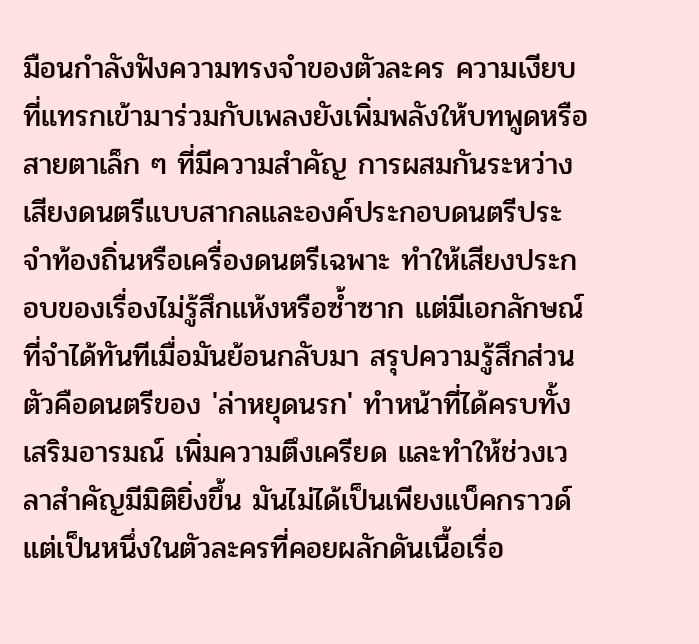มือนกำลังฟังความทรงจำของตัวละคร ความเงียบที่แทรกเข้ามาร่วมกับเพลงยังเพิ่มพลังให้บทพูดหรือสายตาเล็ก ๆ ที่มีความสำคัญ การผสมกันระหว่างเสียงดนตรีแบบสากลและองค์ประกอบดนตรีประจำท้องถิ่นหรือเครื่องดนตรีเฉพาะ ทำให้เสียงประกอบของเรื่องไม่รู้สึกแห้งหรือซ้ำซาก แต่มีเอกลักษณ์ที่จำได้ทันทีเมื่อมันย้อนกลับมา สรุปความรู้สึกส่วนตัวคือดนตรีของ 'ล่าหยุดนรก' ทำหน้าที่ได้ครบทั้งเสริมอารมณ์ เพิ่มความตึงเครียด และทำให้ช่วงเวลาสำคัญมีมิติยิ่งขึ้น มันไม่ได้เป็นเพียงแบ็คกราวด์ แต่เป็นหนึ่งในตัวละครที่คอยผลักดันเนื้อเรื่อ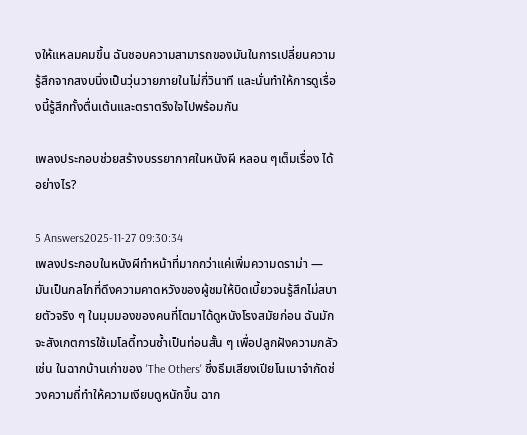งให้แหลมคมขึ้น ฉันชอบความสามารถของมันในการเปลี่ยนความรู้สึกจากสงบนิ่งเป็นวุ่นวายภายในไม่กี่วินาที และนั่นทำให้การดูเรื่องนี้รู้สึกทั้งตื่นเต้นและตราตรึงใจไปพร้อมกัน

เพลงประกอบช่วยสร้างบรรยากาศในหนังผี หลอน ๆเต็มเรื่อง ได้อย่างไร?

5 Answers2025-11-27 09:30:34
เพลงประกอบในหนังผีทำหน้าที่มากกว่าแค่เพิ่มความดราม่า — มันเป็นกลไกที่ดึงความคาดหวังของผู้ชมให้บิดเบี้ยวจนรู้สึกไม่สบายตัวจริง ๆ ในมุมมองของคนที่โตมาได้ดูหนังโรงสมัยก่อน ฉันมักจะสังเกตการใช้เมโลดี้ทวนซ้ำเป็นท่อนสั้น ๆ เพื่อปลูกฝังความกลัว เช่น ในฉากบ้านเก่าของ 'The Others' ซึ่งธีมเสียงเปียโนเบาจำกัดช่วงความถี่ทำให้ความเงียบดูหนักขึ้น ฉาก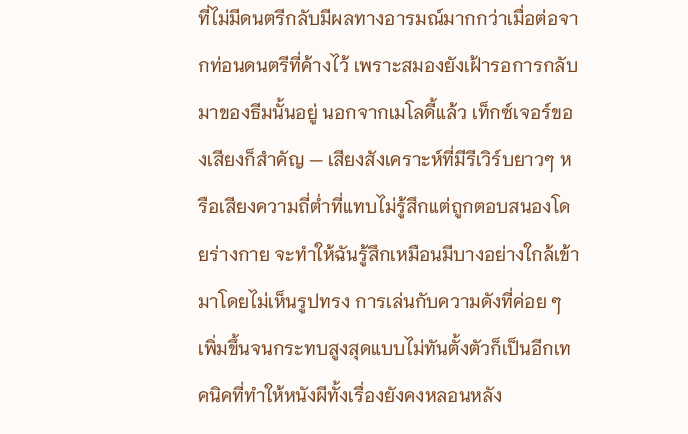ที่ไม่มีดนตรีกลับมีผลทางอารมณ์มากกว่าเมื่อต่อจากท่อนดนตรีที่ค้างไว้ เพราะสมองยังเฝ้ารอการกลับมาของธีมนั้นอยู่ นอกจากเมโลดี้แล้ว เท็กซ์เจอร์ของเสียงก็สำคัญ — เสียงสังเคราะห์ที่มีรีเวิร์บยาวๆ หรือเสียงความถี่ต่ำที่แทบไม่รู้สึกแต่ถูกตอบสนองโดยร่างกาย จะทำให้ฉันรู้สึกเหมือนมีบางอย่างใกล้เข้ามาโดยไม่เห็นรูปทรง การเล่นกับความดังที่ค่อย ๆ เพิ่มขึ้นจนกระทบสูงสุดแบบไม่ทันตั้งตัวก็เป็นอีกเทคนิคที่ทำให้หนังผีทั้งเรื่องยังคงหลอนหลัง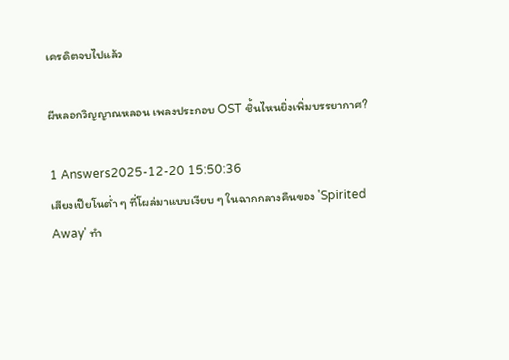เครดิตจบไปแล้ว

ผีหลอกวิญญาณหลอน เพลงประกอบ OST ชิ้นไหนยิ่งเพิ่มบรรยากาศ?

1 Answers2025-12-20 15:50:36
เสียงเปียโนต่ำ ๆ ที่โผล่มาแบบเงียบ ๆ ในฉากกลางคืนของ 'Spirited Away' ทำ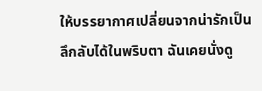ให้บรรยากาศเปลี่ยนจากน่ารักเป็นลึกลับได้ในพริบตา ฉันเคยนั่งดู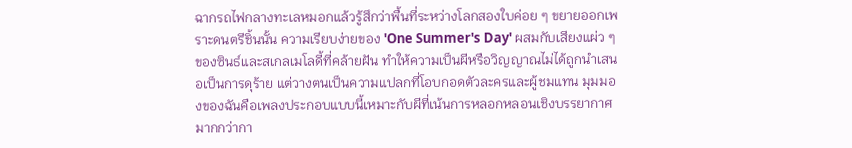ฉากรถไฟกลางทะเลหมอกแล้วรู้สึกว่าพื้นที่ระหว่างโลกสองใบค่อย ๆ ขยายออกเพราะดนตรีชิ้นนั้น ความเรียบง่ายของ 'One Summer's Day' ผสมกับเสียงแผ่ว ๆ ของซินธ์และสเกลเมโลดี้ที่คล้ายฝัน ทำให้ความเป็นผีหรือวิญญาณไม่ได้ถูกนำเสนอเป็นการดุร้าย แต่วางตนเป็นความแปลกที่โอบกอดตัวละครและผู้ชมแทน มุมมองของฉันคือเพลงประกอบแบบนี้เหมาะกับผีที่เน้นการหลอกหลอนเชิงบรรยากาศมากกว่ากา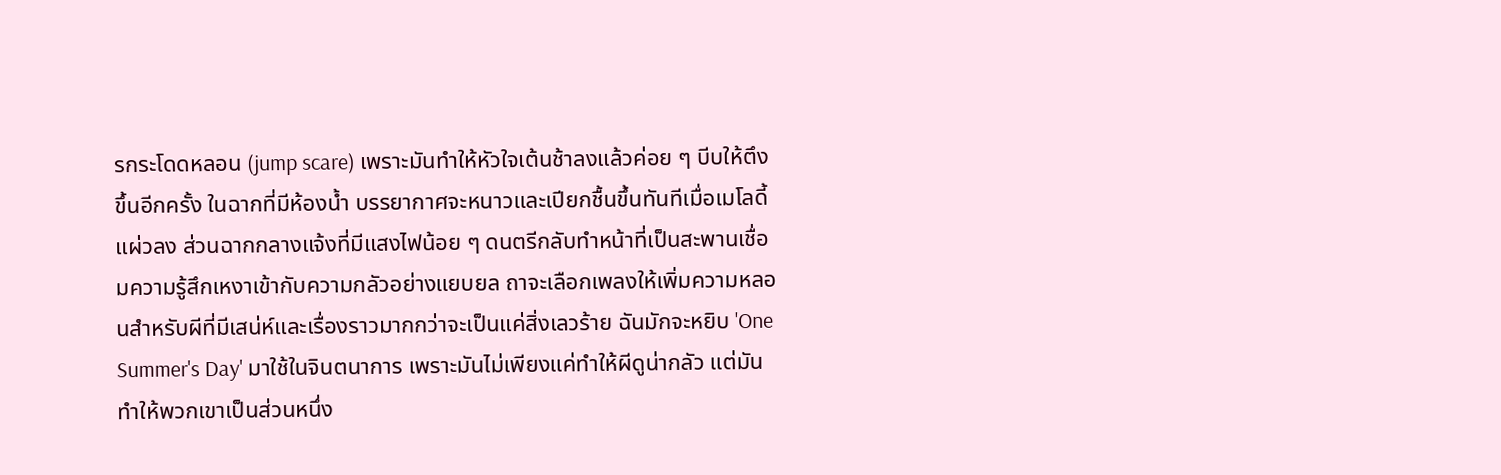รกระโดดหลอน (jump scare) เพราะมันทำให้หัวใจเต้นช้าลงแล้วค่อย ๆ บีบให้ตึงขึ้นอีกครั้ง ในฉากที่มีห้องน้ำ บรรยากาศจะหนาวและเปียกชื้นขึ้นทันทีเมื่อเมโลดี้แผ่วลง ส่วนฉากกลางแจ้งที่มีแสงไฟน้อย ๆ ดนตรีกลับทำหน้าที่เป็นสะพานเชื่อมความรู้สึกเหงาเข้ากับความกลัวอย่างแยบยล ถาจะเลือกเพลงให้เพิ่มความหลอนสำหรับผีที่มีเสน่ห์และเรื่องราวมากกว่าจะเป็นแค่สิ่งเลวร้าย ฉันมักจะหยิบ 'One Summer's Day' มาใช้ในจินตนาการ เพราะมันไม่เพียงแค่ทำให้ผีดูน่ากลัว แต่มันทำให้พวกเขาเป็นส่วนหนึ่ง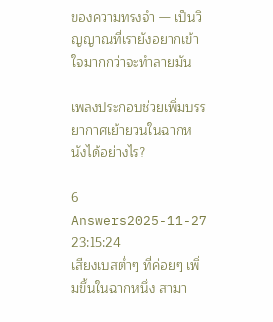ของความทรงจำ — เป็นวิญญาณที่เรายังอยากเข้าใจมากกว่าจะทำลายมัน

เพลงประกอบช่วยเพิ่มบรรยากาศเย้ายวนในฉากหนังได้อย่างไร?

6 Answers2025-11-27 23:15:24
เสียงเบสต่ำๆ ที่ค่อยๆ เพิ่มขึ้นในฉากหนึ่ง สามา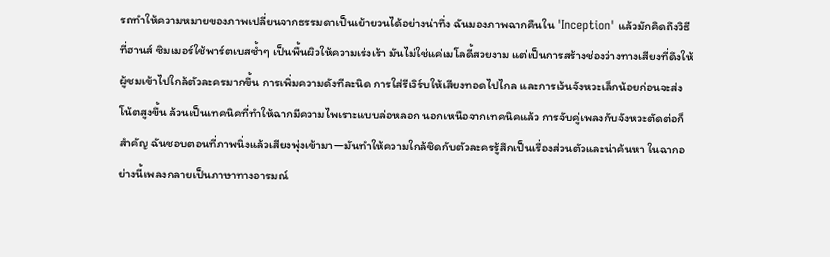รถทำให้ความหมายของภาพเปลี่ยนจากธรรมดาเป็นเย้ายวนได้อย่างน่าทึ่ง ฉันมองภาพฉากคืนใน 'Inception' แล้วมักคิดถึงวิธีที่ฮานส์ ซิมเมอร์ใช้พาร์ตเบสซ้ำๆ เป็นพื้นผิวให้ความเร่งเร้า มันไม่ใช่แค่เมโลดี้สวยงาม แต่เป็นการสร้างช่องว่างทางเสียงที่ดึงให้ผู้ชมเข้าไปใกล้ตัวละครมากขึ้น การเพิ่มความดังทีละนิด การใส่รีเวิร์บให้เสียงทอดไปไกล และการเว้นจังหวะเล็กน้อยก่อนจะส่งโน้ตสูงขึ้น ล้วนเป็นเทคนิคที่ทำให้ฉากมีความไพเราะแบบล่อหลอก นอกเหนือจากเทคนิคแล้ว การจับคู่เพลงกับจังหวะตัดต่อก็สำคัญ ฉันชอบตอนที่ภาพนิ่งแล้วเสียงพุ่งเข้ามา—มันทำให้ความใกล้ชิดกับตัวละครรู้สึกเป็นเรื่องส่วนตัวและน่าค้นหา ในฉากอย่างนี้เพลงกลายเป็นภาษาทางอารมณ์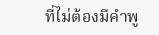ที่ไม่ต้องมีคำพู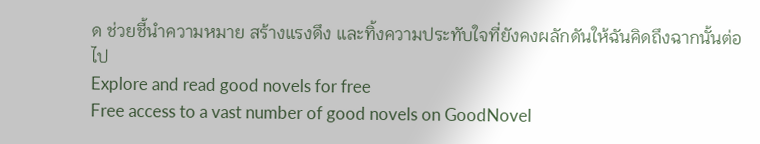ด ช่วยชี้นำความหมาย สร้างแรงดึง และทิ้งความประทับใจที่ยังคงผลักดันให้ฉันคิดถึงฉากนั้นต่อไป
Explore and read good novels for free
Free access to a vast number of good novels on GoodNovel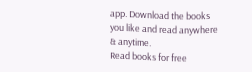app. Download the books you like and read anywhere & anytime.
Read books for free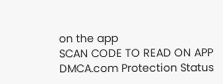on the app
SCAN CODE TO READ ON APP
DMCA.com Protection Status